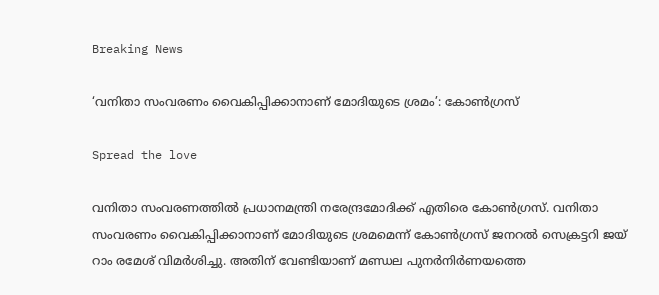Breaking News

‘വനിതാ സംവരണം വൈകിപ്പിക്കാനാണ് മോദിയുടെ ശ്രമം’: കോൺഗ്രസ്

Spread the love

വനിതാ സംവരണത്തിൽ പ്രധാനമന്ത്രി നരേന്ദ്രമോദിക്ക് എതിരെ കോൺഗ്രസ്. വനിതാ സംവരണം വൈകിപ്പിക്കാനാണ് മോദിയുടെ ശ്രമമെന്ന് കോൺഗ്രസ്‌ ജനറൽ സെക്രട്ടറി ജയ് റാം രമേശ്‌ വിമർശിച്ചു. അതിന് വേണ്ടിയാണ് മണ്ഡല പുനർനിർണയത്തെ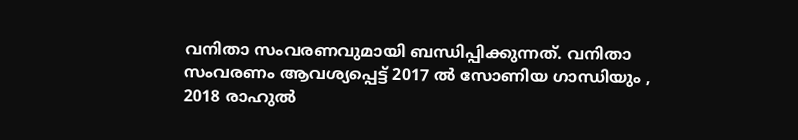വനിതാ സംവരണവുമായി ബന്ധിപ്പിക്കുന്നത്. വനിതാ സംവരണം ആവശ്യപ്പെട്ട് 2017 ൽ സോണിയ ഗാന്ധിയും , 2018 രാഹുൽ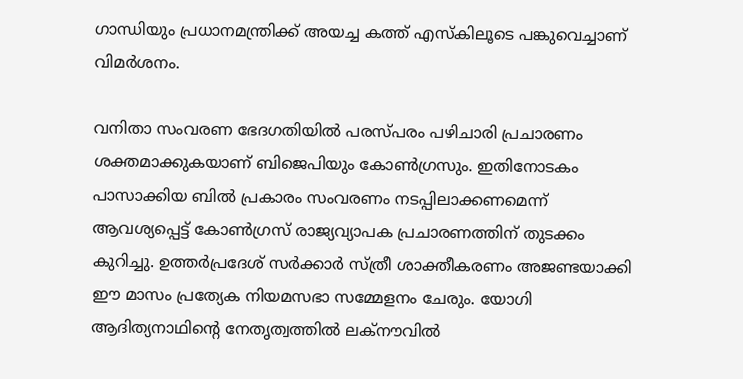ഗാന്ധിയും പ്രധാനമന്ത്രിക്ക് അയച്ച കത്ത് എസ്കിലൂടെ പങ്കുവെച്ചാണ് വിമർശനം.

വനിതാ സംവരണ ഭേദഗതിയിൽ പരസ്പരം പഴിചാരി പ്രചാരണം ശക്തമാക്കുകയാണ് ബിജെപിയും കോൺഗ്രസും. ഇതിനോടകം പാസാക്കിയ ബിൽ പ്രകാരം സംവരണം നടപ്പിലാക്കണമെന്ന് ആവശ്യപ്പെട്ട് കോൺഗ്രസ് രാജ്യവ്യാപക പ്രചാരണത്തിന് തുടക്കം കുറിച്ചു. ഉത്തർപ്രദേശ് സർക്കാർ സ്ത്രീ ശാക്തീകരണം അജണ്ടയാക്കി ഈ മാസം പ്രത്യേക നിയമസഭാ സമ്മേളനം ചേരും. യോഗി ആദിത്യനാഥിന്റെ നേതൃത്വത്തിൽ ലക്നൗവിൽ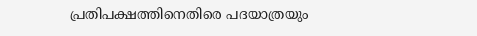പ്രതിപക്ഷത്തിനെതിരെ പദയാത്രയും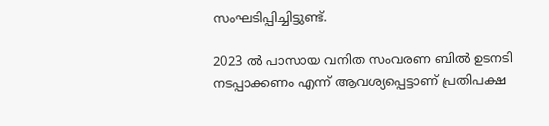സംഘടിപ്പിച്ചിട്ടുണ്ട്.

2023 ൽ പാസായ വനിത സംവരണ ബിൽ ഉടനടി നടപ്പാക്കണം എന്ന് ആവശ്യപ്പെട്ടാണ് പ്രതിപക്ഷ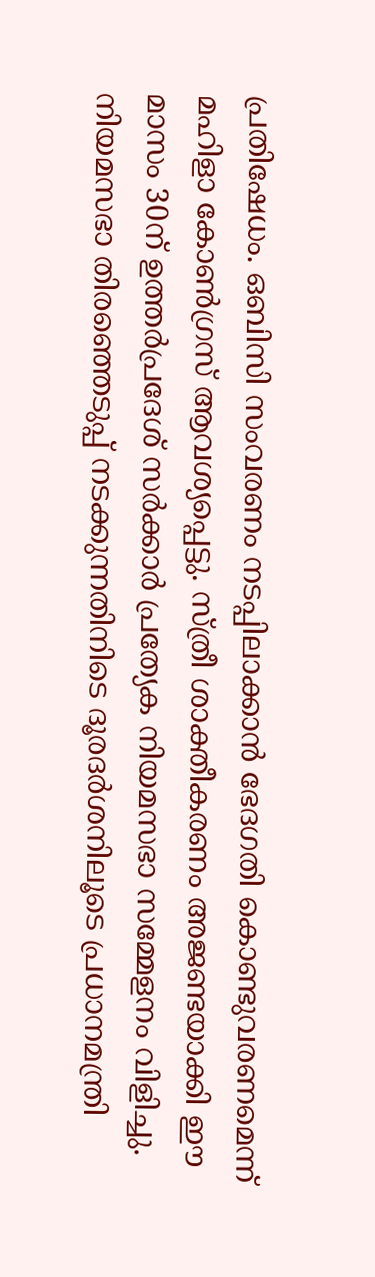പ്രതിഷേധം. ഒബിസി സംവരണം നടപ്പിലാക്കാൻ ഭേദഗതി കൊണ്ടുവരണമെന്ന് മഹിളാ കോൺഗ്രസ് ആവശ്യപ്പെട്ടു. സ്ത്രീ ശാക്തീകരണം അജണ്ടയാക്കി ഈ മാസം 30ന് ഉത്തർപ്രദേശ് സർക്കാർ പ്രത്യേക നിയമസഭാ സമ്മേളനം വിളിച്ചു. നിയമസഭാ തിരഞ്ഞെടുപ്പ് നടക്കുന്നതിനിടെ ദൂരദർശനിലൂടെ പ്രധാനമന്ത്രി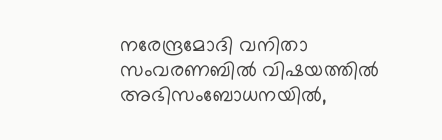നരേന്ദ്രമോദി വനിതാ സംവരണബിൽ വിഷയത്തിൽ അഭിസംബോധനയിൽ,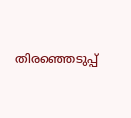തിരഞ്ഞെടുപ്പ്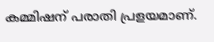കമ്മിഷന് പരാതി പ്രളയമാണ്.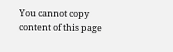You cannot copy content of this page